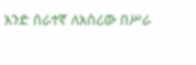አንድ ሰራተኛ ለአሰሪው በሥራ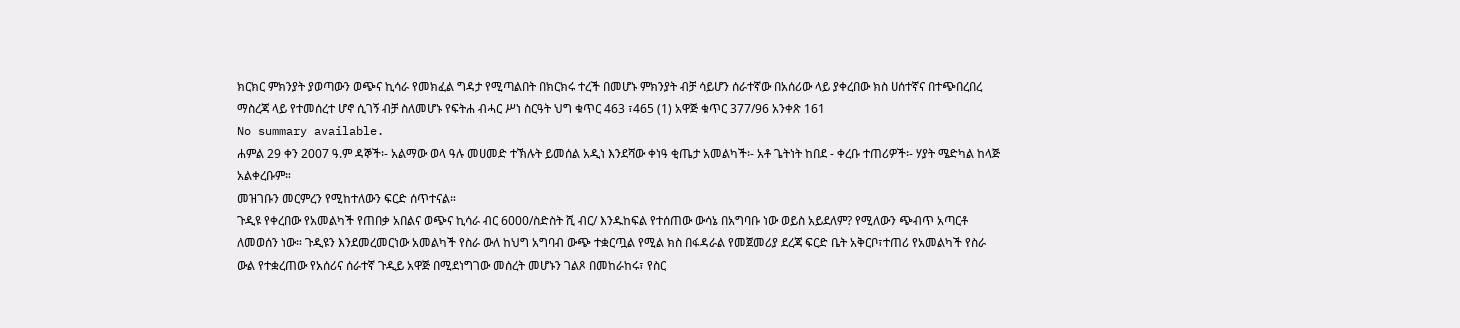ክርክር ምክንያት ያወጣውን ወጭና ኪሳራ የመክፈል ግዳታ የሚጣልበት በክርክሩ ተረች በመሆኑ ምክንያት ብቻ ሳይሆን ሰራተኛው በአሰሪው ላይ ያቀረበው ክስ ሀሰተኛና በተጭበረበረ ማስረጃ ላይ የተመሰረተ ሆኖ ሲገኝ ብቻ ስለመሆኑ የፍትሐ ብሓር ሥነ ስርዓት ህግ ቁጥር 463 ፣465 (1) አዋጅ ቁጥር 377/96 አንቀጽ 161
No summary available.
ሐምል 29 ቀን 2007 ዓ.ም ዳኞች፡- አልማው ወላ ዓሉ መሀመድ ተኽሉት ይመሰል አዲነ እንደሻው ቀነዓ ቂጤታ አመልካች፡- አቶ ጌትነት ከበደ - ቀረቡ ተጠሪዎች፡- ሃያት ሜድካል ከላጅ አልቀረቡም።
መዝገቡን መርምረን የሚከተለውን ፍርድ ሰጥተናል።
ጉዲዩ የቀረበው የአመልካች የጠበቃ አበልና ወጭና ኪሳራ ብር 6000/ስድስት ሺ ብር/ እንዱከፍል የተሰጠው ውሳኔ በአግባቡ ነው ወይስ አይደለም? የሚለውን ጭብጥ አጣርቶ ለመወሰን ነው። ጉዲዩን እንደመረመርነው አመልካች የስራ ውለ ከህግ አግባብ ውጭ ተቋርጧል የሚል ክስ በፋዳራል የመጀመሪያ ደረጃ ፍርድ ቤት አቅርቦ፣ተጠሪ የአመልካች የስራ ውል የተቋረጠው የአሰሪና ሰራተኛ ጉዲይ አዋጅ በሚደነግገው መሰረት መሆኑን ገልጾ በመከራከሩ፣ የስር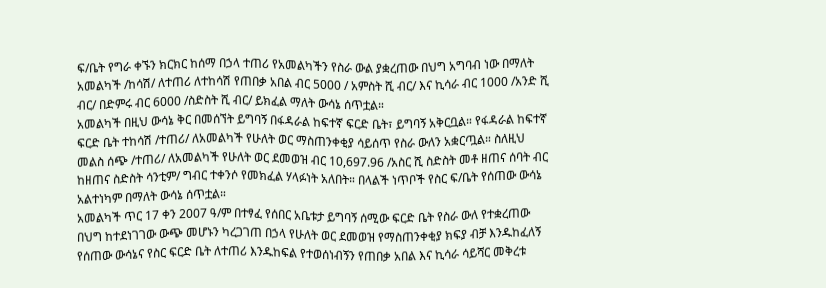ፍ/ቤት የግራ ቀኙን ክርክር ከሰማ በኃላ ተጠሪ የአመልካችን የስራ ውል ያቋረጠው በህግ አግባብ ነው በማለት አመልካች /ከሳሽ/ ለተጠሪ ለተከሳሽ የጠበቃ አበል ብር 5000 / አምስት ሺ ብር/ እና ኪሳራ ብር 1000 /አንድ ሺ ብር/ በድምሩ ብር 6000 /ስድስት ሺ ብር/ ይክፈል ማለት ውሳኔ ሰጥቷል።
አመልካች በዚህ ውሳኔ ቅር በመሰኘት ይግባኝ በፋዳራል ከፍተኛ ፍርድ ቤት፣ ይግባኝ አቅርቧል። የፋዳራል ከፍተኛ ፍርድ ቤት ተከሳሽ /ተጠሪ/ ለአመልካች የሁለት ወር ማስጠንቀቂያ ሳይሰጥ የስራ ውለን አቋርጧል። ስለዚህ መልስ ሰጭ /ተጠሪ/ ለአመልካች የሁለት ወር ደመወዝ ብር 10,697.96 /አስር ሺ ስድስት መቶ ዘጠና ሰባት ብር ከዘጠና ስድስት ሳንቲም/ ግብር ተቀንሶ የመክፈል ሃላፉነት አለበት። በላልች ነጥቦች የስር ፍ/ቤት የሰጠው ውሳኔ አልተነካም በማለት ውሳኔ ሰጥቷል።
አመልካች ጥር 17 ቀን 2007 ዓ/ም በተፃፈ የሰበር አቤቱታ ይግባኝ ሰሚው ፍርድ ቤት የስራ ውለ የተቋረጠው በህግ ከተደነገገው ውጭ መሆኑን ካረጋገጠ በኃላ የሁለት ወር ደመወዝ የማስጠንቀቂያ ክፍያ ብቻ እንዱከፈለኝ የሰጠው ውሳኔና የስር ፍርድ ቤት ለተጠሪ እንዱከፍል የተወሰነብኝን የጠበቃ አበል እና ኪሳራ ሳይሻር መቅረቱ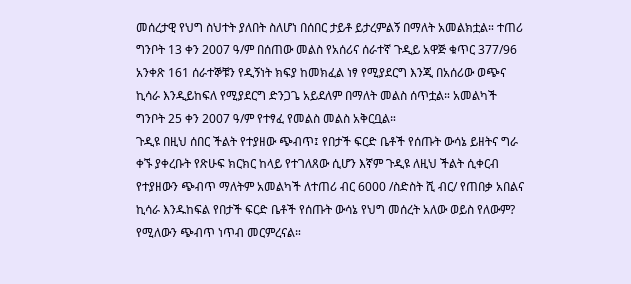መሰረታዊ የህግ ስህተት ያለበት ስለሆነ በሰበር ታይቶ ይታረምልኝ በማለት አመልክቷል። ተጠሪ ግንቦት 13 ቀን 2007 ዓ/ም በሰጠው መልስ የአሰሪና ሰራተኛ ጉዲይ አዋጅ ቁጥር 377/96 አንቀጽ 161 ሰራተኞቹን የዲኝነት ክፍያ ከመክፈል ነፃ የሚያደርግ እንጂ በአሰሪው ወጭና ኪሳራ እንዲይከፍለ የሚያደርግ ድንጋጌ አይደለም በማለት መልስ ሰጥቷል። አመልካች ግንቦት 25 ቀን 2007 ዓ/ም የተፃፈ የመልስ መልስ አቅርቧል።
ጉዲዩ በዚህ ሰበር ችልት የተያዘው ጭብጥ፤ የበታች ፍርድ ቤቶች የሰጡት ውሳኔ ይዘትና ግራ ቀኙ ያቀረቡት የጽሁፍ ክርክር ከላይ የተገለጸው ሲሆን እኛም ጉዲዩ ለዚህ ችልት ሲቀርብ የተያዘውን ጭብጥ ማለትም አመልካች ለተጠሪ ብር 6000 /ስድስት ሺ ብር/ የጠበቃ አበልና ኪሳራ እንዱከፍል የበታች ፍርድ ቤቶች የሰጡት ውሳኔ የህግ መሰረት አለው ወይስ የለውም? የሚለውን ጭብጥ ነጥብ መርምረናል።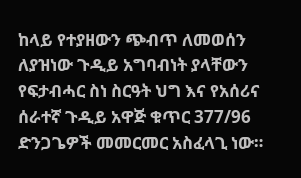ከላይ የተያዘውን ጭብጥ ለመወሰን ለያዝነው ጉዲይ አግባብነት ያላቸውን የፍታብሓር ስነ ስርዓት ህግ እና የአሰሪና ሰራተኛ ጉዲይ አዋጅ ቁጥር 377/96 ድንጋጌዎች መመርመር አስፈላጊ ነው።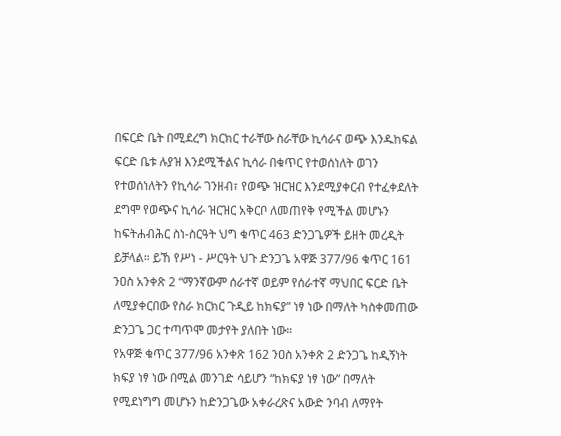በፍርድ ቤት በሚደረግ ክርክር ተራቸው ስራቸው ኪሳራና ወጭ እንዱከፍል ፍርድ ቤቱ ሉያዝ እንደሚችልና ኪሳራ በቁጥር የተወሰነለት ወገን የተወሰነለትን የኪሳራ ገንዘብ፣ የወጭ ዝርዝር እንደሚያቀርብ የተፈቀደለት ደግሞ የወጭና ኪሳራ ዝርዝር አቅርቦ ለመጠየቅ የሚችል መሆኑን ከፍትሐብሕር ስነ-ስርዓት ህግ ቁጥር 463 ድንጋጌዎች ይዘት መረዲት ይቻላል። ይኸ የሥነ - ሥርዓት ህጉ ድንጋጌ አዋጅ 377/96 ቁጥር 161 ንዐስ አንቀጽ 2 “ማንኛውም ሰራተኛ ወይም የሰራተኛ ማህበር ፍርድ ቤት ለሚያቀርበው የስራ ክርክር ጉዲይ ከክፍያ” ነፃ ነው በማለት ካስቀመጠው ድንጋጌ ጋር ተጣጥሞ መታየት ያለበት ነው።
የአዋጅ ቁጥር 377/96 አንቀጽ 162 ንዐስ አንቀጽ 2 ድንጋጌ ከዲኝነት ክፍያ ነፃ ነው በሚል መንገድ ሳይሆን “ከክፍያ ነፃ ነው” በማለት የሚደነግግ መሆኑን ከድንጋጌው አቀራረጽና አውድ ንባብ ለማየት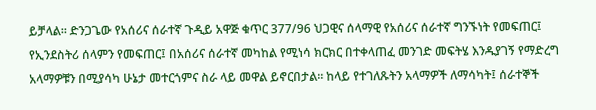ይቻላል። ድንጋጌው የአሰሪና ሰራተኛ ጉዲይ አዋጅ ቁጥር 377/96 ህጋዊና ሰላማዊ የአሰሪና ሰራተኛ ግንኙነት የመፍጠር፤ የኢንደስትሪ ሰላምን የመፍጠር፤ በአሰሪና ሰራተኛ መካከል የሚነሳ ክርክር በተቀላጠፈ መንገድ መፍትሄ እንዱያገኝ የማድረግ አላማዎቹን በሚያሳካ ሁኔታ መተርጎምና ስራ ላይ መዋል ይኖርበታል። ከላይ የተገለጹትን አላማዎች ለማሳካት፤ ሰራተኞች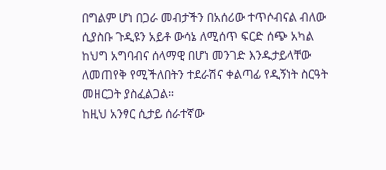በግልም ሆነ በጋራ መብታችን በአሰሪው ተጥሶብናል ብለው ሲያስቡ ጉዲዩን አይቶ ውሳኔ ለሚሰጥ ፍርድ ሰጭ አካል ከህግ አግባብና ሰላማዊ በሆነ መንገድ እንዱታይላቸው ለመጠየቅ የሚችለበትን ተደራሽና ቀልጣፊ የዲኝነት ስርዓት መዘርጋት ያስፈልጋል።
ከዚህ አንፃር ሲታይ ሰራተኛው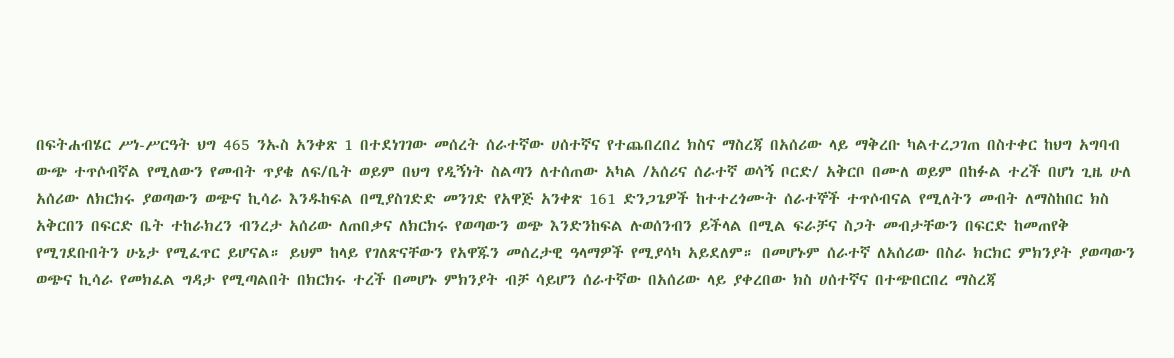በፍትሐብሄር ሥነ-ሥርዓት ህግ 465 ንኡስ አንቀጽ 1 በተደነገገው መሰረት ሰራተኛው ሀሰተኛና የተጨበረበረ ክስና ማስረጃ በአሰሪው ላይ ማቅረቡ ካልተረጋገጠ በስተቀር ከህግ አግባብ ውጭ ተጥሶብኛል የሚለውን የመብት ጥያቄ ለፍ/ቤት ወይም በህግ የዲኝነት ስልጣን ለተሰጠው አካል /አሰሪና ሰራተኛ ወሳኝ ቦርድ/ አቅርቦ በሙለ ወይም በከፉል ተረች በሆነ ጊዜ ሁለ አሰሪው ለክርክሩ ያወጣውን ወጭና ኪሳራ እንዱከፍል በሚያስገድድ መንገድ የአዋጅ አንቀጽ 161 ድንጋጌዎች ከተተረጎሙት ሰራተኞች ተጥሶብናል የሚለትን መብት ለማስከበር ክስ አቅርበን በፍርድ ቤት ተከራክረን ብንረታ አሰሪው ለጠበቃና ለክርክሩ የወጣውን ወጭ እንድንከፍል ሉወሰንብን ይችላል በሚል ፍራቻና ስጋት መብታቸውን በፍርድ ከመጠየቅ የሚገደቡበትን ሁኔታ የሚፈጥር ይሆናል። ይህም ከላይ የገለጽናቸውን የአዋጁን መሰረታዊ ዓላማዎች የሚያሳካ አይደለም። በመሆኑም ሰራተኛ ለአሰሪው በስራ ክርክር ምክንያት ያወጣውን ወጭና ኪሳራ የመክፈል ግዳታ የሚጣልበት በክርክሩ ተረች በመሆኑ ምክንያት ብቻ ሳይሆን ሰራተኛው በአሰሪው ላይ ያቀረበው ክስ ሀሰተኛና በተጭበርበረ ማስረጃ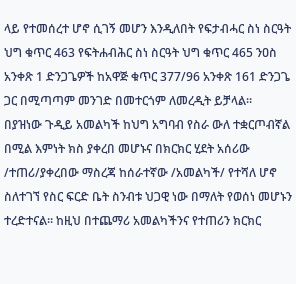ላይ የተመሰረተ ሆኖ ሲገኝ መሆን እንዲለበት የፍታብሓር ስነ ስርዓት ህግ ቁጥር 463 የፍትሐብሕር ስነ ስርዓት ህግ ቁጥር 465 ንዐስ አንቀጽ 1 ድንጋጌዎች ከአዋጅ ቁጥር 377/96 አንቀጽ 161 ድንጋጌ ጋር በሚጣጣም መንገድ በመተርጎም ለመረዲት ይቻላል።
በያዝነው ጉዲይ አመልካች ከህግ አግባብ የስራ ውለ ተቋርጦብኛል በሚል እምነት ክስ ያቀረበ መሆኑና በክርክር ሂደት አሰሪው /ተጠሪ/ያቀረበው ማስረጃ ከሰራተኛው /አመልካች/ የተሻለ ሆኖ ስለተገኘ የስር ፍርድ ቤት ስንብቱ ህጋዊ ነው በማለት የወሰነ መሆኑን ተረድተናል። ከዚህ በተጨማሪ አመልካችንና የተጠሪን ክርክር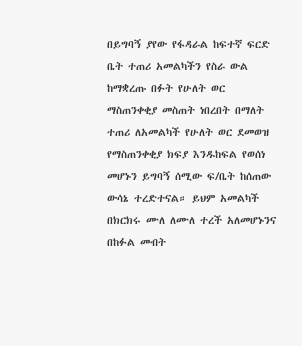በይግባኝ ያየው የፋዳራል ከፍተኛ ፍርድ ቤት ተጠሪ አመልካችን የስራ ውል ከማቋረጡ በፉት የሁለት ወር ማስጠንቀቂያ መስጠት ነበረበት በማለት ተጠሪ ለአመልካች የሁለት ወር ደመወዝ የማስጠንቀቂያ ክፍያ እንዱከፍል የወሰነ መሆኑን ይግባኝ ሰሚው ፍ/ቤት ከሰጠው ውሳኔ ተረድተናል። ይህም አመልካች በክርክሩ ሙለ ለሙለ ተረች አለመሆኑንና በከፉል መብት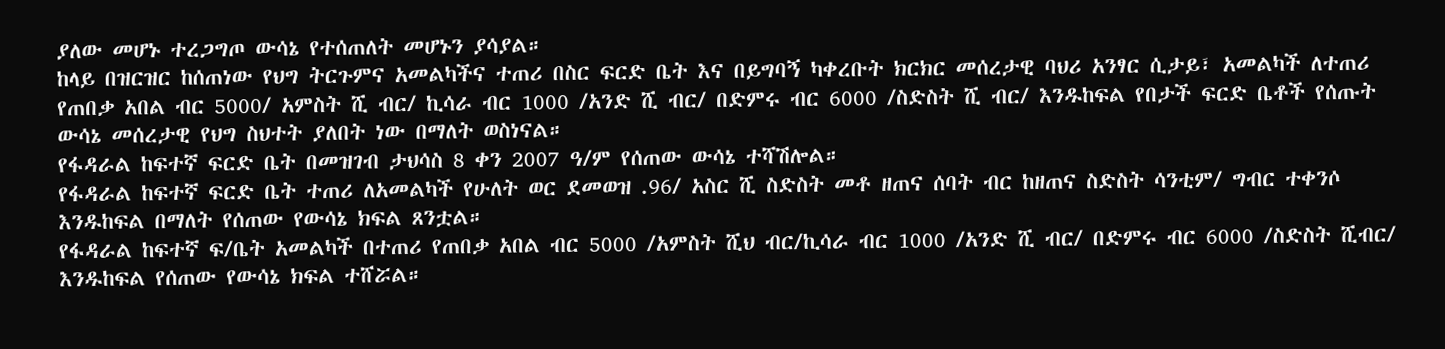ያለው መሆኑ ተረጋግጦ ውሳኔ የተሰጠለት መሆኑን ያሳያል።
ከላይ በዝርዝር ከሰጠነው የህግ ትርጉምና አመልካችና ተጠሪ በስር ፍርድ ቤት እና በይግባኝ ካቀረቡት ክርክር መሰረታዊ ባህሪ አንፃር ሲታይ፣ አመልካች ለተጠሪ የጠበቃ አበል ብር 5000/ አምስት ሺ ብር/ ኪሳራ ብር 1000 /አንድ ሺ ብር/ በድምሩ ብር 6000 /ስድስት ሺ ብር/ እንዱከፍል የበታች ፍርድ ቤቶች የሰጡት ውሳኔ መሰረታዊ የህግ ስህተት ያለበት ነው በማለት ወስነናል።
የፋዳራል ከፍተኛ ፍርድ ቤት በመዝገብ ታህሳስ 8 ቀን 2007 ዓ/ም የሰጠው ውሳኔ ተሻሽሎል።
የፋዳራል ከፍተኛ ፍርድ ቤት ተጠሪ ለአመልካች የሁለት ወር ደመወዝ .96/ አስር ሺ ስድስት መቶ ዘጠና ሰባት ብር ከዘጠና ስድስት ሳንቲም/ ግብር ተቀንሶ እንዱከፍል በማለት የሰጠው የውሳኔ ክፍል ጸንቷል።
የፋዳራል ከፍተኛ ፍ/ቤት አመልካች በተጠሪ የጠበቃ አበል ብር 5000 /አምስት ሺህ ብር/ኪሳራ ብር 1000 /አንድ ሺ ብር/ በድምሩ ብር 6000 /ስድስት ሺብር/ እንዱከፍል የሰጠው የውሳኔ ክፍል ተሸሯል።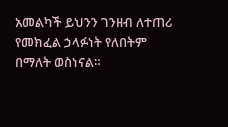አመልካች ይህንን ገንዘብ ለተጠሪ የመክፈል ኃላፉነት የለበትም በማለት ወስነናል።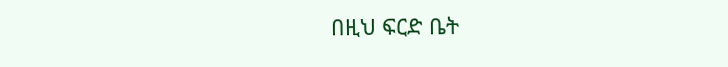በዚህ ፍርድ ቤት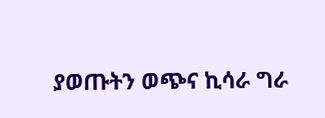ያወጡትን ወጭና ኪሳራ ግራ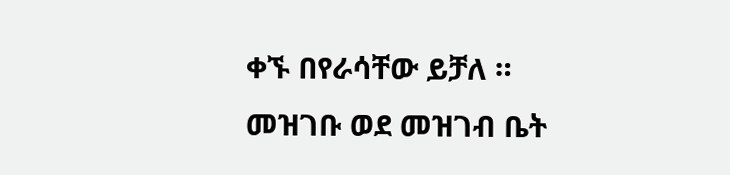ቀኙ በየራሳቸው ይቻለ ።
መዝገቡ ወደ መዝገብ ቤት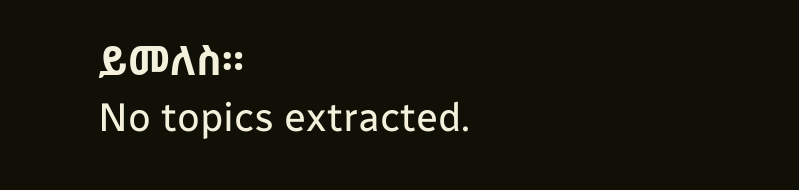ይመለስ።
No topics extracted.